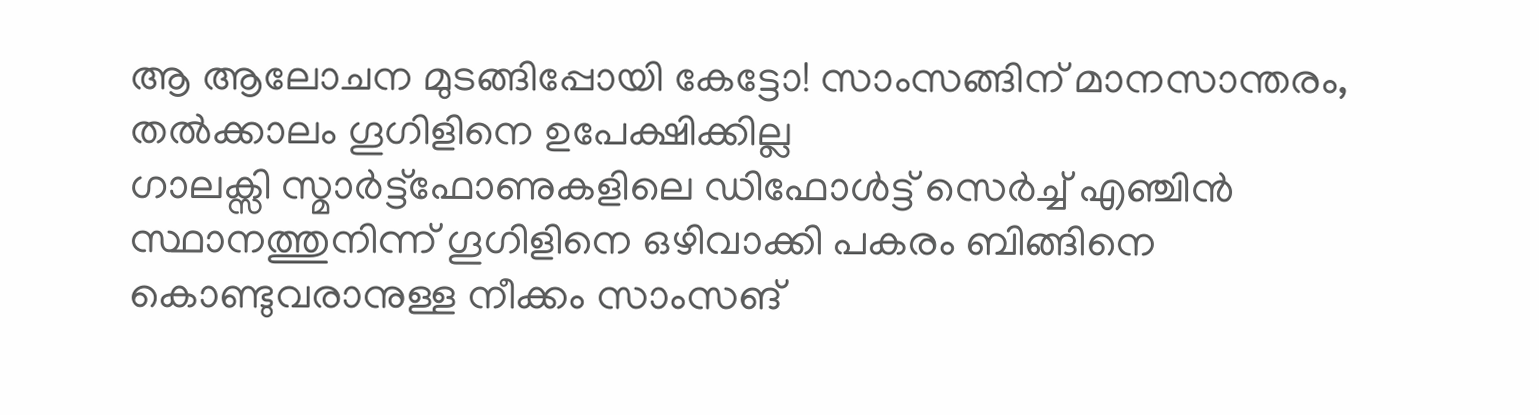ആ ആലോചന മുടങ്ങിപ്പോയി കേട്ടോ! സാംസങ്ങിന് മാനസാന്തരം, തൽക്കാലം ഗൂഗിളിനെ ഉപേക്ഷിക്കില്ല
ഗാലക്സി സ്മാർട്ട്ഫോണുകളിലെ ഡിഫോൾട്ട് സെർച്ച് എഞ്ചിൻ സ്ഥാനത്തുനിന്ന് ഗൂഗിളിനെ ഒഴിവാക്കി പകരം ബിങ്ങിനെ കൊണ്ടുവരാനുള്ള നീക്കം സാംസങ്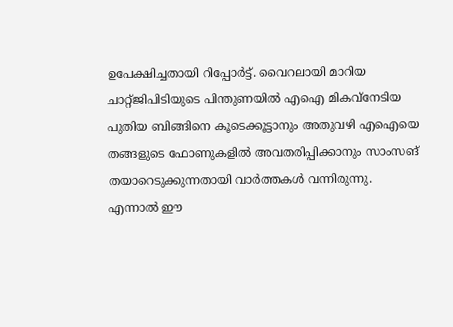ഉപേക്ഷിച്ചതായി റിപ്പോർട്ട്. വൈറലായി മാറിയ ചാറ്റ്ജിപിടിയുടെ പിന്തുണയിൽ എഐ മികവ്നേടിയ പുതിയ ബിങ്ങിനെ കൂടെക്കൂട്ടാനും അതുവഴി എഐയെ തങ്ങളുടെ ഫോണുകളിൽ അവതരിപ്പിക്കാനും സാംസങ് തയാറെടുക്കുന്നതായി വാർത്തകൾ വന്നിരുന്നു.
എന്നാൽ ഈ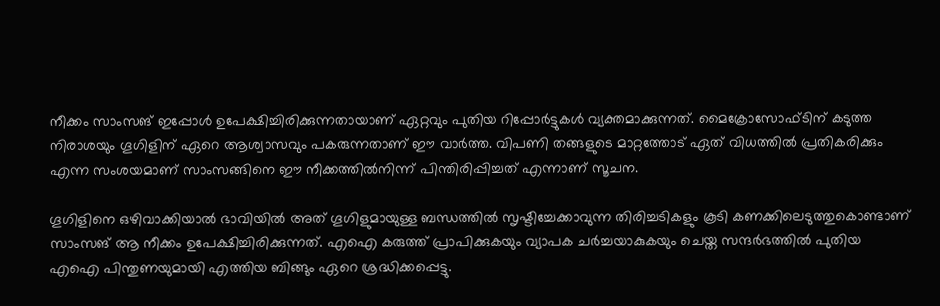നീക്കം സാംസങ് ഇപ്പോൾ ഉപേക്ഷിച്ചിരിക്കുന്നതായാണ് ഏറ്റവും പുതിയ റിപ്പോർട്ടുകൾ വ്യക്തമാക്കുന്നത്. മൈക്രോസോഫ്ടിന് കടുത്ത നിരാശയും ഗൂഗിളിന് ഏറെ ആശ്വാസവും പകരുന്നതാണ് ഈ വാർത്ത. വിപണി തങ്ങളുടെ മാറ്റത്തോട് ഏത് വിധത്തിൽ പ്രതികരിക്കും എന്ന സംശയമാണ് സാംസങ്ങിനെ ഈ നീക്കത്തിൽനിന്ന് പിന്തിരിപ്പിച്ചത് എന്നാണ് സൂചന.

ഗൂഗിളിനെ ഒഴിവാക്കിയാൽ ഭാവിയിൽ അത് ഗൂഗിളുമായുള്ള ബന്ധത്തിൽ സൃഷ്ടിച്ചേക്കാവുന്ന തിരിച്ചടികളും കൂടി കണക്കിലെടുത്തുകൊണ്ടാണ് സാംസങ് ആ നീക്കം ഉപേക്ഷിച്ചിരിക്കുന്നത്. എഐ കരുത്ത് പ്രാപിക്കുകയും വ്യാപക ചർച്ചയാകുകയും ചെയ്ത സന്ദർഭത്തിൽ പുതിയ എഐ പിന്തുണയുമായി എത്തിയ ബിങ്ങും ഏറെ ശ്രദ്ധിക്കപ്പെട്ടു.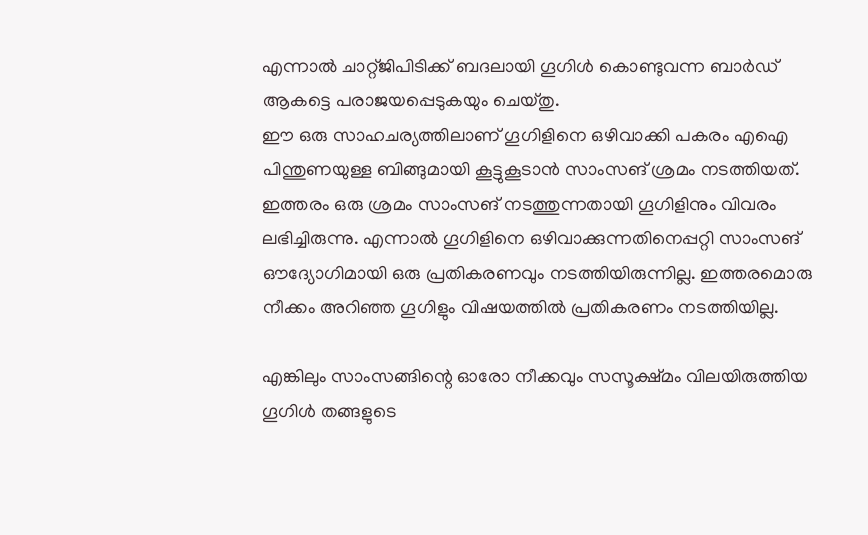എന്നാൽ ചാറ്റ്ജിപിടിക്ക് ബദലായി ഗൂഗിൾ കൊണ്ടുവന്ന ബാർഡ് ആകട്ടെ പരാജയപ്പെടുകയും ചെയ്തു.
ഈ ഒരു സാഹചര്യത്തിലാണ് ഗൂഗിളിനെ ഒഴിവാക്കി പകരം എഐ പിന്തുണയുള്ള ബിങ്ങുമായി കൂട്ടുകൂടാൻ സാംസങ് ശ്രമം നടത്തിയത്. ഇത്തരം ഒരു ശ്രമം സാംസങ് നടത്തുന്നതായി ഗൂഗിളിനും വിവരം ലഭിച്ചിരുന്നു. എന്നാൽ ഗൂഗിളിനെ ഒഴിവാക്കുന്നതിനെപ്പറ്റി സാംസങ് ഔദ്യോഗിമായി ഒരു പ്രതികരണവും നടത്തിയിരുന്നില്ല. ഇത്തരമൊരു നീക്കം അറിഞ്ഞ ഗൂഗിളും വിഷയത്തിൽ പ്രതികരണം നടത്തിയില്ല.

എങ്കിലും സാംസങ്ങിന്റെ ഓരോ നീക്കവും സസൂക്ഷ്മം വിലയിരുത്തിയ ഗൂഗിൾ തങ്ങളുടെ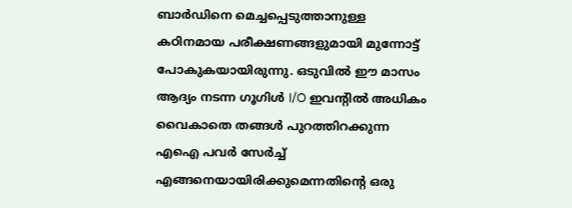ബാർഡിനെ മെച്ചപ്പെടുത്താനുള്ള കഠിനമായ പരീക്ഷണങ്ങളുമായി മുന്നോട്ട് പോകുകയായിരുന്നു. ഒടുവിൽ ഈ മാസം ആദ്യം നടന്ന ഗൂഗിൾ I/O ഇവന്റിൽ അധികം വൈകാതെ തങ്ങൾ പുറത്തിറക്കുന്ന എഐ പവർ സേർച്ച് എങ്ങനെയായിരിക്കുമെന്നതിന്റെ ഒരു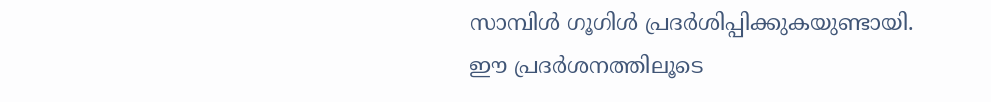സാമ്പിൾ ഗൂഗിൾ പ്രദർശിപ്പിക്കുകയുണ്ടായി.
ഈ പ്രദർശനത്തിലൂടെ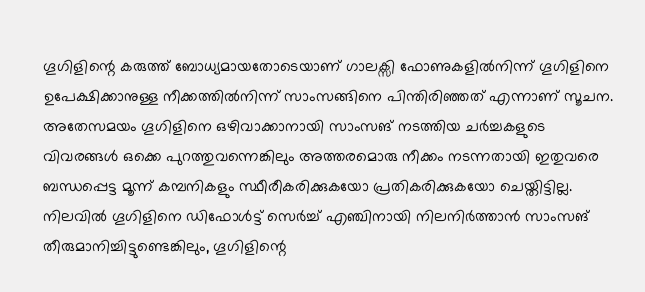ഗൂഗിളിന്റെ കരുത്ത് ബോധ്യമായതോടെയാണ് ഗാലക്സി ഫോണുകളിൽനിന്ന് ഗൂഗിളിനെ ഉപേക്ഷിക്കാനുള്ള നീക്കത്തിൽനിന്ന് സാംസങ്ങിനെ പിന്തിരിഞ്ഞത് എന്നാണ് സൂചന. അതേസമയം ഗൂഗിളിനെ ഒഴിവാക്കാനായി സാംസങ് നടത്തിയ ചർച്ചകളുടെ വിവരങ്ങൾ ഒക്കെ പുറത്തുവന്നെങ്കിലും അത്തരമൊരു നീക്കം നടന്നതായി ഇതുവരെ ബന്ധപ്പെട്ട മൂന്ന് കമ്പനികളും സ്ഥീരീകരിക്കുകയോ പ്രതികരിക്കുകയോ ചെയ്തിട്ടില്ല.
നിലവിൽ ഗൂഗിളിനെ ഡിഫോൾട്ട് സെർച്ച് എഞ്ചിനായി നിലനിർത്താൻ സാംസങ് തീരുമാനിച്ചിട്ടുണ്ടെങ്കിലും, ഗൂഗിളിന്റെ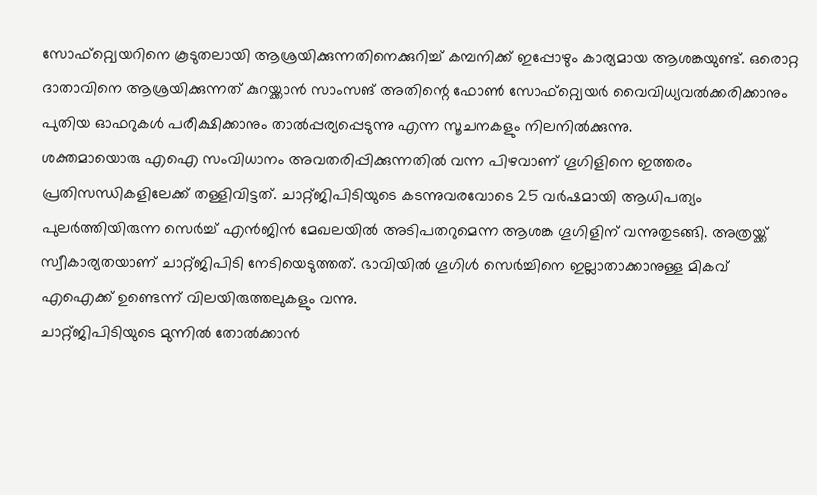സോഫ്റ്റ്വെയറിനെ കൂടുതലായി ആശ്രയിക്കുന്നതിനെക്കുറിച്ച് കമ്പനിക്ക് ഇപ്പോഴും കാര്യമായ ആശങ്കയുണ്ട്. ഒരൊറ്റ ദാതാവിനെ ആശ്രയിക്കുന്നത് കുറയ്ക്കാൻ സാംസങ് അതിന്റെ ഫോൺ സോഫ്റ്റ്വെയർ വൈവിധ്യവൽക്കരിക്കാനും പുതിയ ഓഫറുകൾ പരീക്ഷിക്കാനും താൽപ്പര്യപ്പെടുന്നു എന്ന സൂചനകളും നിലനിൽക്കുന്നു.
ശക്തമായൊരു എഐ സംവിധാനം അവതരിപ്പിക്കുന്നതിൽ വന്ന പിഴവാണ് ഗൂഗിളിനെ ഇത്തരം പ്രതിസന്ധികളിലേക്ക് തള്ളിവിട്ടത്. ചാറ്റ്ജിപിടിയുടെ കടന്നുവരവോടെ 25 വർഷമായി ആധിപത്യം പുലർത്തിയിരുന്ന സെർച്ച് എൻജിൻ മേഖലയിൽ അടിപതറുമെന്ന ആശങ്ക ഗൂഗിളിന് വന്നുതുടങ്ങി. അത്രയ്ക്ക് സ്വീകാര്യതയാണ് ചാറ്റ്ജിപിടി നേടിയെടുത്തത്. ഭാവിയിൽ ഗൂഗിൾ സെർച്ചിനെ ഇല്ലാതാക്കാനുള്ള മികവ് എഐക്ക് ഉണ്ടെന്ന് വിലയിരുത്തലുകളും വന്നു.
ചാറ്റ്ജിപിടിയുടെ മുന്നിൽ തോൽക്കാൻ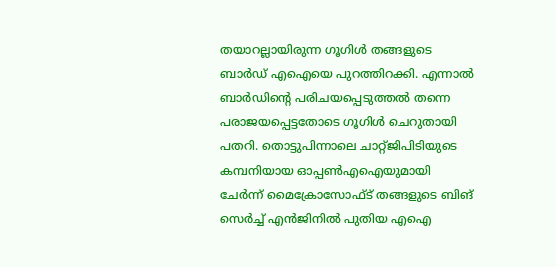തയാറല്ലായിരുന്ന ഗൂഗിൾ തങ്ങളുടെ ബാർഡ് എഐയെ പുറത്തിറക്കി. എന്നാൽ ബാർഡിന്റെ പരിചയപ്പെടുത്തൽ തന്നെ പരാജയപ്പെട്ടതോടെ ഗൂഗിൾ ചെറുതായി പതറി. തൊട്ടുപിന്നാലെ ചാറ്റ്ജിപിടിയുടെ കമ്പനിയായ ഓപ്പൺഎഐയുമായി ചേർന്ന് മൈക്രോസോഫ്ട് തങ്ങളുടെ ബിങ് സെർച്ച് എൻജിനിൽ പുതിയ എഐ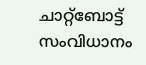ചാറ്റ്ബോട്ട് സംവിധാനം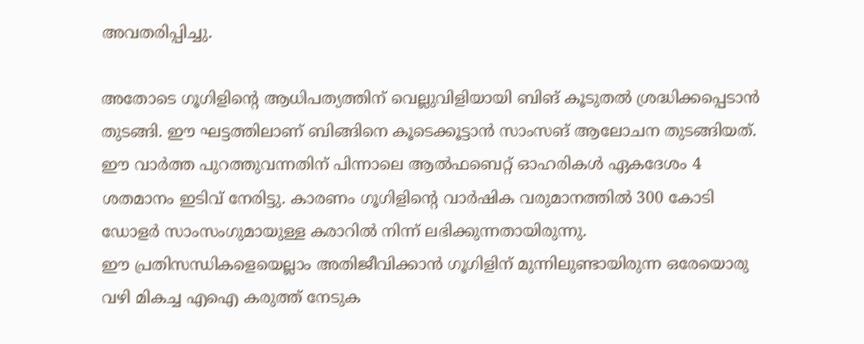അവതരിപ്പിച്ചു.

അതോടെ ഗൂഗിളിന്റെ ആധിപത്യത്തിന് വെല്ലുവിളിയായി ബിങ് കൂടുതൽ ശ്രദ്ധിക്കപ്പെടാൻ തുടങ്ങി. ഈ ഘട്ടത്തിലാണ് ബിങ്ങിനെ കൂടെക്കൂട്ടാൻ സാംസങ് ആലോചന തുടങ്ങിയത്. ഈ വാർത്ത പുറത്തുവന്നതിന് പിന്നാലെ ആൽഫബെറ്റ് ഓഹരികൾ ഏകദേശം 4 ശതമാനം ഇടിവ് നേരിട്ടു. കാരണം ഗൂഗിളിന്റെ വാർഷിക വരുമാനത്തിൽ 300 കോടി ഡോളർ സാംസംഗുമായുള്ള കരാറിൽ നിന്ന് ലഭിക്കുന്നതായിരുന്നു.
ഈ പ്രതിസന്ധികളെയെല്ലാം അതിജീവിക്കാൻ ഗൂഗിളിന് മുന്നിലുണ്ടായിരുന്ന ഒരേയൊരു വഴി മികച്ച എഐ കരുത്ത് നേടുക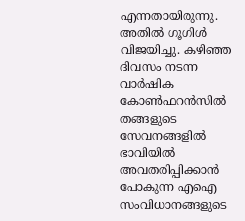എന്നതായിരുന്നു. അതിൽ ഗൂഗിൾ വിജയിച്ചു. കഴിഞ്ഞ ദിവസം നടന്ന വാർഷിക കോൺഫറൻസിൽ തങ്ങളുടെ സേവനങ്ങളിൽ ഭാവിയിൽ അവതരിപ്പിക്കാൻ പോകുന്ന എഐ സംവിധാനങ്ങളുടെ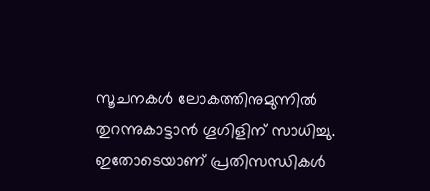സൂചനകൾ ലോകത്തിനുമുന്നിൽ തുറന്നുകാട്ടാൻ ഗൂഗിളിന് സാധിച്ചു. ഇതോടെയാണ് പ്രതിസന്ധികൾ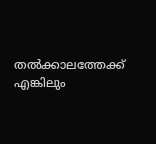തൽക്കാലത്തേക്ക് എങ്കിലും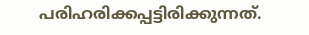പരിഹരിക്കപ്പട്ടിരിക്കുന്നത്.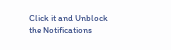Click it and Unblock the Notifications